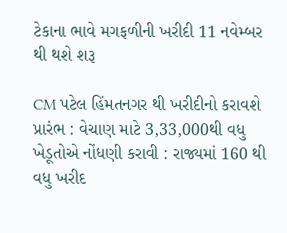ટેકાના ભાવે મગફળીની ખરીદી 11 નવેમ્બર થી થશે શરૂ

CM પટેલ હિંમતનગર થી ખરીદીનો કરાવશે પ્રારંભ : વેચાણ માટે 3,33,000થી વધુ ખેડૂતોએ નોંધણી કરાવી : રાજ્યમાં 160 થી વધુ ખરીદ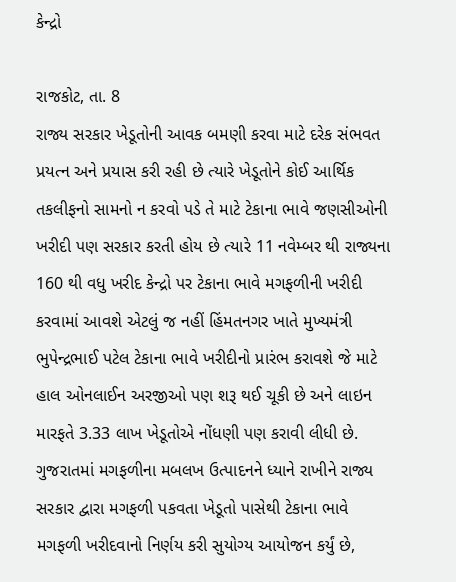કેન્દ્રો

રાજકોટ, તા. 8
રાજ્ય સરકાર ખેડૂતોની આવક બમણી કરવા માટે દરેક સંભવત પ્રયત્ન અને પ્રયાસ કરી રહી છે ત્યારે ખેડૂતોને કોઈ આર્થિક તકલીફનો સામનો ન કરવો પડે તે માટે ટેકાના ભાવે જણસીઓની ખરીદી પણ સરકાર કરતી હોય છે ત્યારે 11 નવેમ્બર થી રાજ્યના 160 થી વધુ ખરીદ કેન્દ્રો પર ટેકાના ભાવે મગફળીની ખરીદી કરવામાં આવશે એટલું જ નહીં હિંમતનગર ખાતે મુખ્યમંત્રી ભુપેન્દ્રભાઈ પટેલ ટેકાના ભાવે ખરીદીનો પ્રારંભ કરાવશે જે માટે હાલ ઓનલાઈન અરજીઓ પણ શરૂ થઈ ચૂકી છે અને લાઇન મારફતે 3.33 લાખ ખેડૂતોએ નોંધણી પણ કરાવી લીધી છે.
ગુજરાતમાં મગફળીના મબલખ ઉત્પાદનને ધ્યાને રાખીને રાજ્ય સરકાર દ્વારા મગફળી પકવતા ખેડૂતો પાસેથી ટેકાના ભાવે મગફળી ખરીદવાનો નિર્ણય કરી સુયોગ્ય આયોજન કર્યું છે,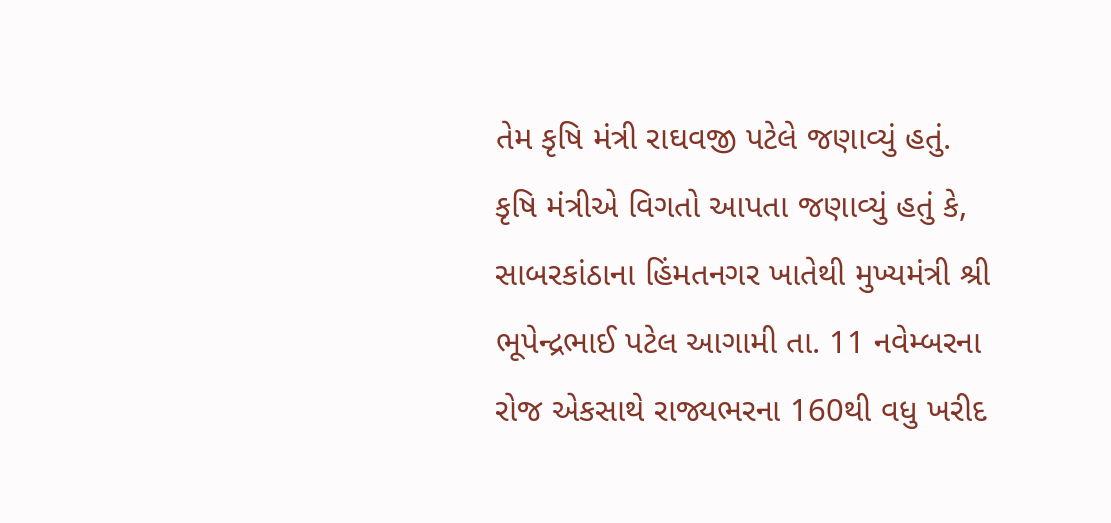તેમ કૃષિ મંત્રી રાઘવજી પટેલે જણાવ્યું હતું.
કૃષિ મંત્રીએ વિગતો આપતા જણાવ્યું હતું કે, સાબરકાંઠાના હિંમતનગર ખાતેથી મુખ્યમંત્રી શ્રી ભૂપેન્દ્રભાઈ પટેલ આગામી તા. 11 નવેમ્બરના રોજ એકસાથે રાજ્યભરના 160થી વધુ ખરીદ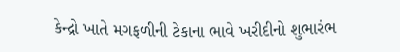કેન્દ્રો ખાતે મગફળીની ટેકાના ભાવે ખરીદીનો શુભારંભ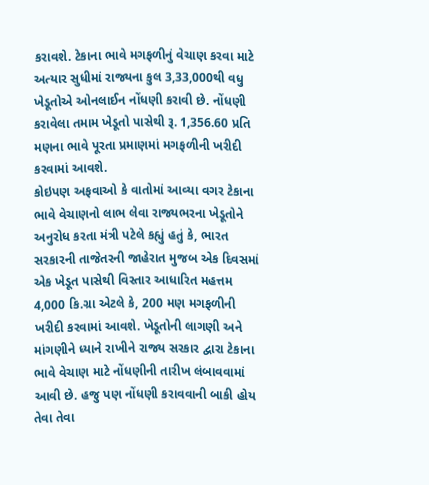કરાવશે. ટેકાના ભાવે મગફળીનું વેચાણ કરવા માટે અત્યાર સુધીમાં રાજ્યના કુલ 3,33,000થી વધુ ખેડૂતોએ ઓનલાઈન નોંધણી કરાવી છે. નોંધણી કરાવેલા તમામ ખેડૂતો પાસેથી રૂ. 1,356.60 પ્રતિ મણના ભાવે પૂરતા પ્રમાણમાં મગફળીની ખરીદી કરવામાં આવશે.
કોઇપણ અફવાઓ કે વાતોમાં આવ્યા વગર ટેકાના ભાવે વેચાણનો લાભ લેવા રાજ્યભરના ખેડૂતોને અનુરોધ કરતા મંત્રી પટેલે કહ્યું હતું કે, ભારત સરકારની તાજેતરની જાહેરાત મુજબ એક દિવસમાં એક ખેડૂત પાસેથી વિસ્તાર આધારિત મહત્તમ 4,000 કિ.ગ્રા એટલે કે, 200 મણ મગફળીની ખરીદી કરવામાં આવશે. ખેડૂતોની લાગણી અને માંગણીને ધ્યાને રાખીને રાજ્ય સરકાર દ્વારા ટેકાના ભાવે વેચાણ માટે નોંધણીની તારીખ લંબાવવામાં આવી છે. હજુ પણ નોંધણી કરાવવાની બાકી હોય તેવા તેવા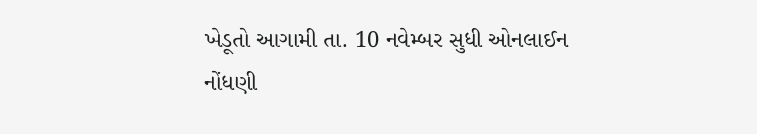ખેડૂતો આગામી તા. 10 નવેમ્બર સુધી ઓનલાઈન નોંધણી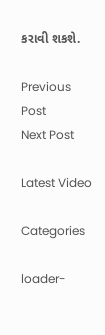કરાવી શકશે.

Previous Post
Next Post

Latest Video

Categories

loader-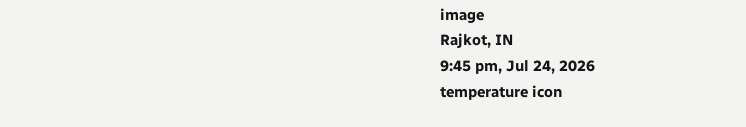image
Rajkot, IN
9:45 pm, Jul 24, 2026
temperature icon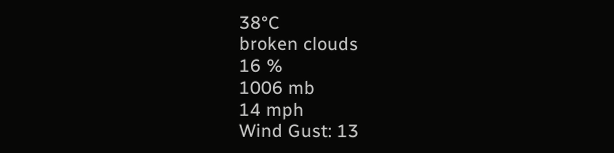38°C
broken clouds
16 %
1006 mb
14 mph
Wind Gust: 13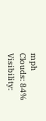mph
Clouds: 84%
Visibility: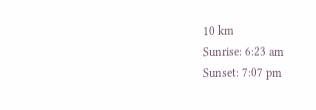10 km
Sunrise: 6:23 am
Sunset: 7:07 pm